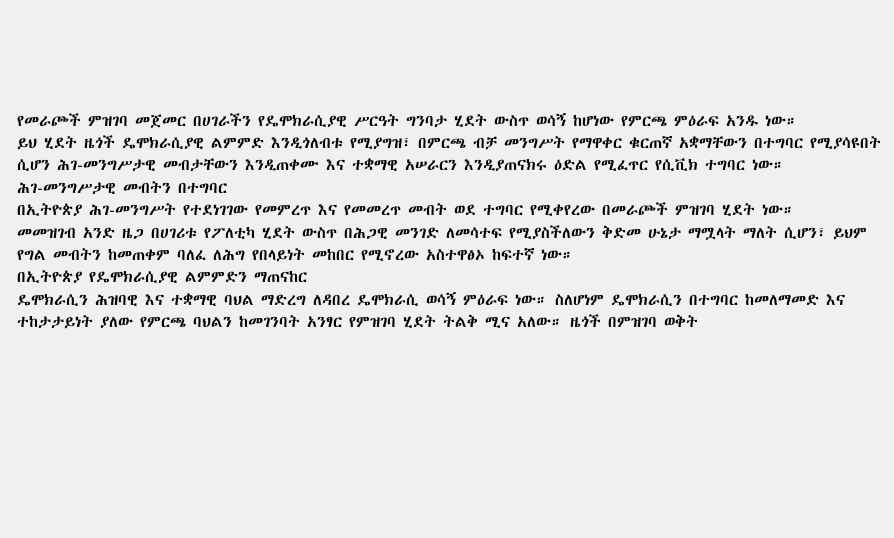የመራጮች ምዝገባ መጀመር በሀገራችን የዴሞክራሲያዊ ሥርዓት ግንባታ ሂደት ውስጥ ወሳኝ ከሆነው የምርጫ ምዕራፍ አንዱ ነው።
ይህ ሂደት ዜጎች ዴሞክራሲያዊ ልምምድ እንዲጎለብቱ የሚያግዝ፣ በምርጫ ብቻ መንግሥት የማዋቀር ቁርጠኛ አቋማቸውን በተግባር የሚያሳዩበት ሲሆን ሕገ-መንግሥታዊ መብታቸውን እንዲጠቀሙ እና ተቋማዊ አሠራርን እንዲያጠናክሩ ዕድል የሚፈጥር የሲቪክ ተግባር ነው።
ሕገ-መንግሥታዊ መብትን በተግባር
በኢትዮጵያ ሕገ-መንግሥት የተደነገገው የመምረጥ እና የመመረጥ መብት ወደ ተግባር የሚቀየረው በመራጮች ምዝገባ ሂደት ነው።
መመዝገብ አንድ ዜጋ በሀገሪቱ የፖለቲካ ሂደት ውስጥ በሕጋዊ መንገድ ለመሳተፍ የሚያስችለውን ቅድመ ሁኔታ ማሟላት ማለት ሲሆን፣ ይህም የግል መብትን ከመጠቀም ባለፈ ለሕግ የበላይነት መከበር የሚኖረው አስተዋፅኦ ከፍተኛ ነው።
በኢትዮጵያ የዴሞክራሲያዊ ልምምድን ማጠናከር
ዴሞክራሲን ሕዝባዊ እና ተቋማዊ ባህል ማድረግ ለዳበረ ዴሞክራሲ ወሳኝ ምዕራፍ ነው። ስለሆነም ዴሞክራሲን በተግባር ከመለማመድ እና ተከታታይነት ያለው የምርጫ ባህልን ከመገንባት አንፃር የምዝገባ ሂደት ትልቅ ሚና አለው። ዜጎች በምዝገባ ወቅት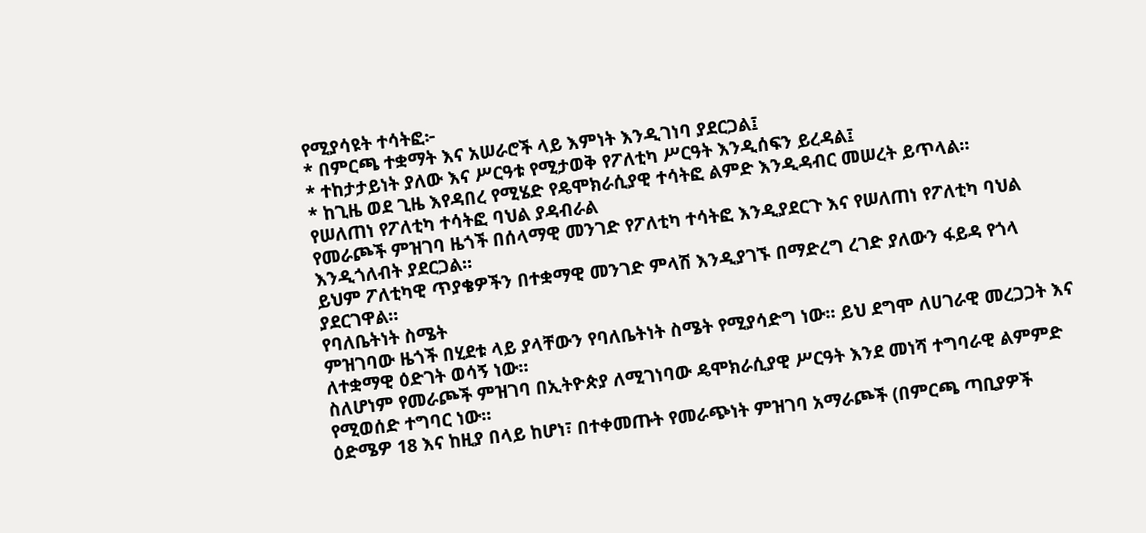የሚያሳዩት ተሳትፎ፦
* በምርጫ ተቋማት እና አሠራሮች ላይ እምነት እንዲገነባ ያደርጋል፤
* ተከታታይነት ያለው እና ሥርዓቱ የሚታወቅ የፖለቲካ ሥርዓት እንዲሰፍን ይረዳል፤
* ከጊዜ ወደ ጊዜ እየዳበረ የሚሄድ የዴሞክራሲያዊ ተሳትፎ ልምድ እንዲዳብር መሠረት ይጥላል።
የሠለጠነ የፖለቲካ ተሳትፎ ባህል ያዳብራል
የመራጮች ምዝገባ ዜጎች በሰላማዊ መንገድ የፖለቲካ ተሳትፎ እንዲያደርጉ እና የሠለጠነ የፖለቲካ ባህል እንዲጎለብት ያደርጋል።
ይህም ፖለቲካዊ ጥያቄዎችን በተቋማዊ መንገድ ምላሽ እንዲያገኙ በማድረግ ረገድ ያለውን ፋይዳ የጎላ ያደርገዋል።
የባለቤትነት ስሜት
ምዝገባው ዜጎች በሂደቱ ላይ ያላቸውን የባለቤትነት ስሜት የሚያሳድግ ነው። ይህ ደግሞ ለሀገራዊ መረጋጋት እና ለተቋማዊ ዕድገት ወሳኝ ነው።
ስለሆነም የመራጮች ምዝገባ በኢትዮጵያ ለሚገነባው ዴሞክራሲያዊ ሥርዓት እንደ መነሻ ተግባራዊ ልምምድ የሚወሰድ ተግባር ነው።
ዕድሜዎ 18 እና ከዚያ በላይ ከሆነ፣ በተቀመጡት የመራጭነት ምዝገባ አማራጮች (በምርጫ ጣቢያዎች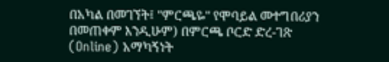በአካል በመገኘት፤ "ምርጫዬ" የሞባይል መተግበሪያን በመጠቀም እንዲሁም) በምርጫ ቦርድ ድረ-ገጽ (Online) አማካኝነት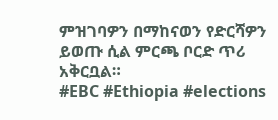ምዝገባዎን በማከናወን የድርሻዎን ይወጡ ሲል ምርጫ ቦርድ ጥሪ አቅርቧል።
#EBC #Ethiopia #elections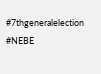#7thgeneralelection #NEBE